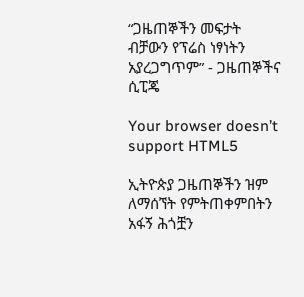“ጋዜጠኞችን መፍታት ብቻውን የፕሬስ ነፃነትን አያረጋግጥም” - ጋዜጠኞችና ሲፒጄ

Your browser doesn’t support HTML5

ኢትዮጵያ ጋዜጠኞችን ዝም ለማሰኘት የምትጠቀምበትን አፋኝ ሕጎቿን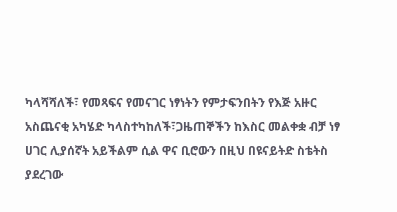ካላሻሻለች፣ የመጻፍና የመናገር ነፃነትን የምታፍንበትን የእጅ አዙር አስጨናቂ አካሄድ ካላስተካከለች፣ጋዜጠኞችን ከእስር መልቀቋ ብቻ ነፃ ሀገር ሊያሰኛት አይችልም ሲል ዋና ቢሮውን በዚህ በዩናይትድ ስቴትስ ያደረገው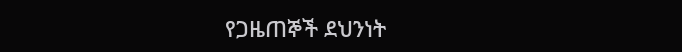የጋዜጠኞች ደህንነት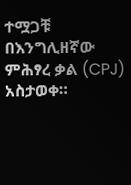ተሟጋቹ በእንግሊዘኛው ምሕፃረ ቃል (CPJ) አስታወቀ።